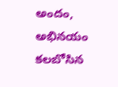అందం, అభినయం కలబోసిన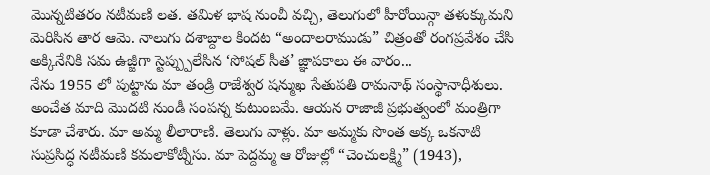మొన్నటితరం నటీమణి లత. తమిళ భాష నుంచీ వచ్చి, తెలుగులో హీరోయిన్గా తళుక్కుమని మెరిసిన తార ఆమె. నాలుగు దశాబ్దాల కిందట “అందాలరాముడు” చిత్రంతో రంగప్రవేశం చేసి అక్కినేనికి సమ ఉజ్జీగా స్టెప్ప్పులేసిన ‘సోషల్ సీత’ జ్ఞాపకాలు ఈ వారం...
నేను 1955 లో పుట్టాను మా తండ్రి రాజేశ్వర షన్ముఖ సేతుపతి రామనాథ్ సంస్థానాధీశులు. అంచేత మాది మొదటి నుండీ సంపన్న కుటుంబమే. ఆయన రాజాజీ ప్రభుత్వంలో మంత్రిగా కూడా చేశారు. మా అమ్మ లీలారాణి. తెలుగు వాళ్లు. మా అమ్మకు సొంత అక్క ఒకనాటి సుప్రసిద్ధ నటీమణి కమలాకోట్నీసు. మా పెద్దమ్మ ఆ రోజుల్లో “చెంచులక్ష్మి” (1943),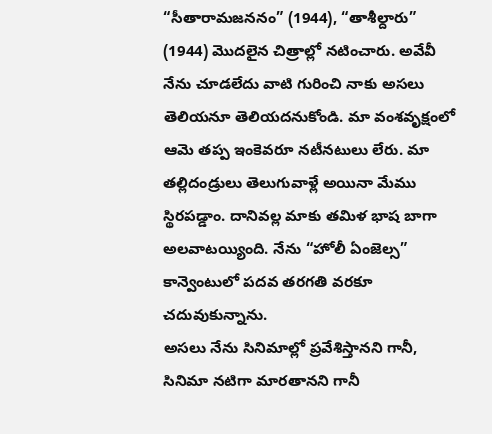“సీతారామజననం” (1944), “తాశీల్దారు” (1944) మొదలైన చిత్రాల్లో నటించారు. అవేవీ నేను చూడలేదు వాటి గురించి నాకు అసలు తెలియనూ తెలియదనుకోండి. మా వంశవృక్షంలో ఆమె తప్ప ఇంకెవరూ నటీనటులు లేరు. మా తల్లిదండ్రులు తెలుగువాళ్లే అయినా మేము స్థిరపడ్డాం. దానివల్ల మాకు తమిళ భాష బాగా అలవాటయ్యింది. నేను “హోలీ ఏంజెల్స” కాన్వెంటులో పదవ తరగతి వరకూ చదువుకున్నాను.
అసలు నేను సినిమాల్లో ప్రవేశిస్తానని గానీ, సినిమా నటిగా మారతానని గానీ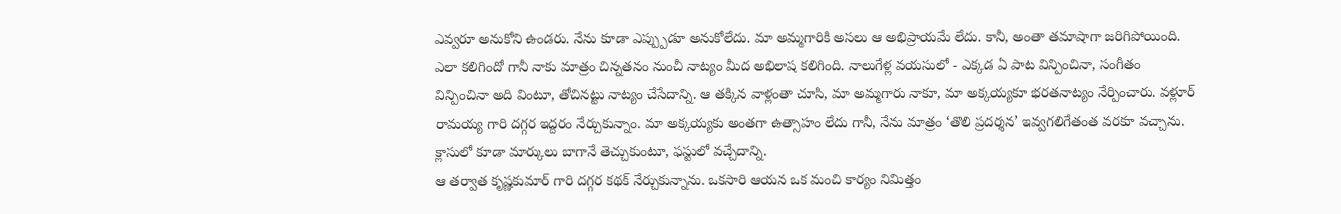ఎవ్వరూ అనుకోని ఉండరు. నేను కూడా ఎప్ప్పుడూ అనుకోలేదు. మా అమ్మగారికి అసలు ఆ అభిప్రాయమే లేదు. కానీ, అంతా తమాషాగా జరిగిపోయింది. ఎలా కలిగిందో గానీ నాకు మాత్రం చిన్నతనం నుంచీ నాట్యం మీద అభిలాష కలిగింది. నాలుగేళ్ల వయసులో - ఎక్కడ ఏ పాట విన్పించినా, సంగీతం విన్పించినా అది వింటూ, తోచినట్టు నాట్యం చేసేదాన్ని. ఆ తక్కిన వాళ్లంతా చూసి, మా అమ్మగారు నాకూ, మా అక్కయ్యకూ భరతనాట్యం నేర్పించారు. వళ్లూర్ రామయ్య గారి దగ్గర ఇద్దరం నేర్చుకున్నాం. మా అక్కయ్యకు అంతగా ఉత్సాహం లేదు గానీ, నేను మాత్రం ‘తొలి ప్రదర్శన’ ఇవ్వగలిగేతంత వరకూ వచ్చాను. క్లాసులో కూడా మార్కులు బాగానే తెచ్చుకుంటూ, ఫస్టులో వచ్చేదాన్ని.
ఆ తర్వాత కృష్ణకుమార్ గారి దగ్గర కథక్ నేర్చుకున్నాను. ఒకసారి ఆయన ఒక మంచి కార్యం నిమిత్తం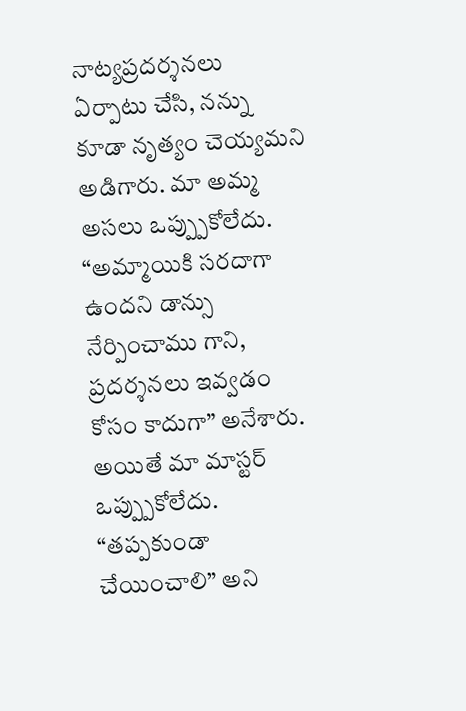నాట్యప్రదర్శనలు ఏర్పాటు చేసి, నన్ను కూడా నృత్యం చెయ్యమని అడిగారు. మా అమ్మ అసలు ఒప్ప్పుకోలేదు. “అమ్మాయికి సరదాగా ఉందని డాన్సు నేర్పించాము గాని, ప్రదర్శనలు ఇవ్వడం కోసం కాదుగా” అనేశారు. అయితే మా మాస్టర్ ఒప్ప్పుకోలేదు. “తప్పకుండా చేయించాలి” అని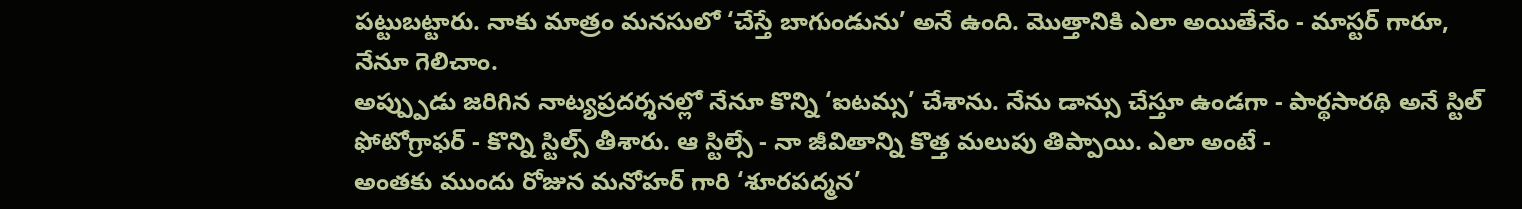పట్టుబట్టారు. నాకు మాత్రం మనసులో ‘చేస్తే బాగుండును’ అనే ఉంది. మొత్తానికి ఎలా అయితేనేం - మాస్టర్ గారూ, నేనూ గెలిచాం.
అప్ప్పుడు జరిగిన నాట్యప్రదర్శనల్లో నేనూ కొన్ని ‘ఐటమ్స’ చేశాను. నేను డాన్సు చేస్తూ ఉండగా - పార్థసారథి అనే స్టిల్ ఫోటోగ్రాఫర్ - కొన్ని స్టిల్స్ తీశారు. ఆ స్టిల్సే - నా జీవితాన్ని కొత్త మలుపు తిప్పాయి. ఎలా అంటే -
అంతకు ముందు రోజున మనోహర్ గారి ‘శూరపద్మన’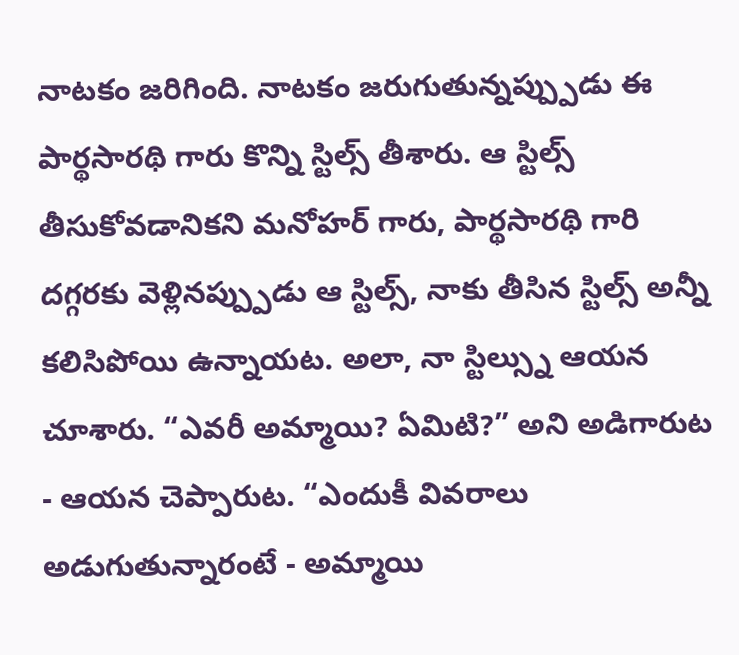నాటకం జరిగింది. నాటకం జరుగుతున్నప్ప్పుడు ఈ పార్థసారథి గారు కొన్ని స్టిల్స్ తీశారు. ఆ స్టిల్స్ తీసుకోవడానికని మనోహర్ గారు, పార్థసారథి గారి దగ్గరకు వెళ్లినప్ప్పుడు ఆ స్టిల్స్, నాకు తీసిన స్టిల్స్ అన్నీ కలిసిపోయి ఉన్నాయట. అలా, నా స్టిల్స్ను ఆయన చూశారు. “ఎవరీ అమ్మాయి? ఏమిటి?” అని అడిగారుట - ఆయన చెప్పారుట. “ఎందుకీ వివరాలు అడుగుతున్నారంటే - అమ్మాయి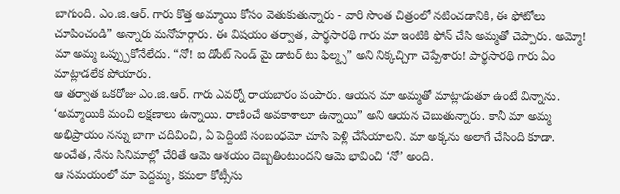బాగుంది. ఎం.జి.ఆర్. గారు కొత్త అమ్మాయి కోసం వెతుకుతున్నారు - వారి సొంత చిత్రంలో నటించడానికి, ఈ ఫోటోలు చూపించండి” అన్నారు మనోహర్గారు. ఈ విషయం తర్వాత, పార్థసారథి గారు మా ఇంటికి ఫోన్ చేసి అమ్మతో చెప్పారు. అమ్మో! మా అమ్మ ఒప్ప్పుకోనేలేదు. “నో! ఐ డోంట్ సెండ్ మై డాటర్ టు ఫిల్మ్స” అని నిక్కచ్చిగా చెప్పేశారు! పార్థసారథి గారు ఏం మాట్లాడలేక పోయారు.
ఆ తర్వాత ఒకరోజు ఎం.జి.ఆర్. గారు ఎవర్నో రాయబారం పంపారు. ఆయన మా అమ్మతో మాట్లాడుతూ ఉంటే విన్నాను. ‘అమ్మాయికి మంచి లక్షణాలు ఉన్నాయి. రాణించే అవకాశాలూ ఉన్నాయి” అని ఆయన చెబుతున్నారు. కానీ మా అమ్మ అభిప్రాయం నన్ను బాగా చదివించి, ఏ పెద్దింటి సంబంధమో చూసి పెళ్లి చేసేయాలని. మా అక్కను అలాగే చేసింది కూడా. అంచేత, నేను సినిమాల్లో చేరితే ఆమె ఆశయం దెబ్బతింటుందని ఆమె భావించి ‘నో’ అంది.
ఆ సమయంలో మా పెద్దమ్మ, కమలా కోట్సీసు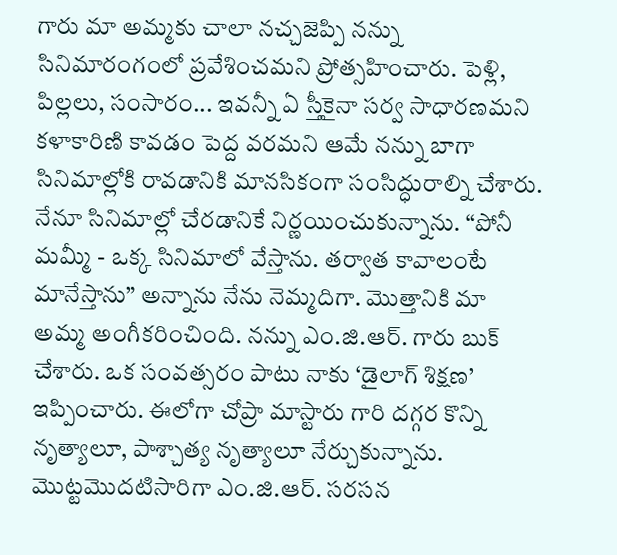గారు మా అమ్మకు చాలా నచ్చజెప్పి నన్ను సినిమారంగంలో ప్రవేశించమని ప్రోత్సహించారు. పెళ్లి, పిల్లలు, సంసారం... ఇవన్నీ ఏ స్తీకైనా సర్వ సాధారణమని కళాకారిణి కావడం పెద్ద వరమని ఆమే నన్ను బాగా సినిమాల్లోకి రావడానికి మానసికంగా సంసిద్ధురాల్ని చేశారు. నేనూ సినిమాల్లో చేరడానికే నిర్ణయించుకున్నాను. “పోనీ మమ్మీ - ఒక్క సినిమాలో వేస్తాను. తర్వాత కావాలంటే మానేస్తాను” అన్నాను నేను నెమ్మదిగా. మొత్తానికి మా అమ్మ అంగీకరించింది. నన్ను ఎం.జి.ఆర్. గారు బుక్ చేశారు. ఒక సంవత్సరం పాటు నాకు ‘డైలాగ్ శిక్షణ’ ఇప్పించారు. ఈలోగా చోప్రా మాస్టారు గారి దగ్గర కొన్ని నృత్యాలూ, పాశ్చాత్య నృత్యాలూ నేర్చుకున్నాను. మొట్టమొదటిసారిగా ఎం.జి.ఆర్. సరసన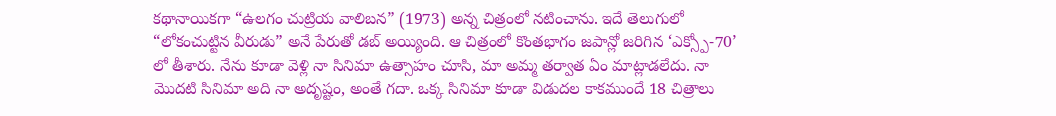కథానాయికగా “ఉలగం చుట్రియ వాలిబన” (1973) అన్న చిత్రంలో నటించాను. ఇదే తెలుగులో “లోకంచుట్టిన వీరుడు” అనే పేరుతో డబ్ అయ్యింది. ఆ చిత్రంలో కొంతభాగం జపాన్లో జరిగిన ‘ఎక్స్పో-70’ లో తీశారు. నేను కూడా వెళ్లి నా సినిమా ఉత్సాహం చూసి, మా అమ్మ తర్వాత ఏం మాట్లాడలేదు. నా మొదటి సినిమా అది నా అదృష్టం, అంతే గదా. ఒక్క సినిమా కూడా విడుదల కాకముందే 18 చిత్రాలు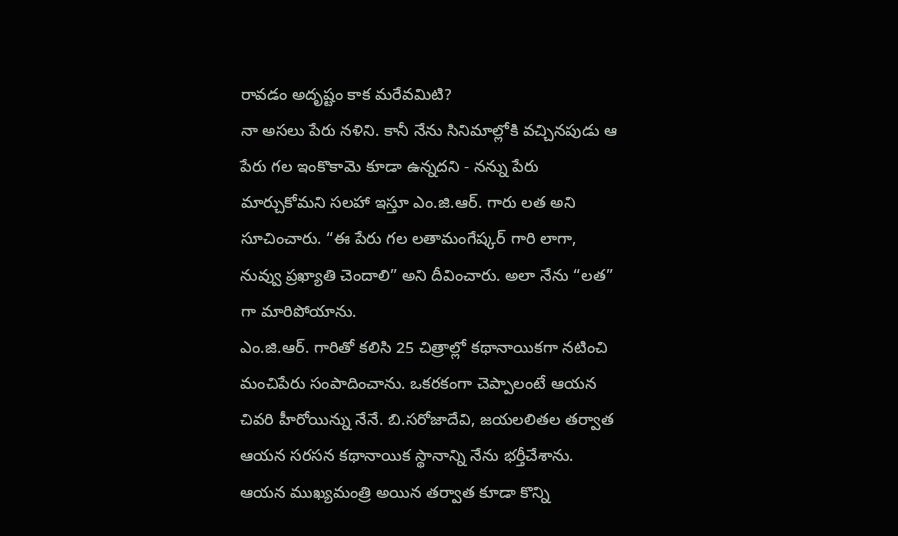రావడం అదృష్టం కాక మరేవమిటి?
నా అసలు పేరు నళిని. కానీ నేను సినిమాల్లోకి వచ్చినపుడు ఆ పేరు గల ఇంకొకామె కూడా ఉన్నదని - నన్ను పేరు మార్చుకోమని సలహా ఇస్తూ ఎం.జి.ఆర్. గారు లత అని సూచించారు. “ఈ పేరు గల లతామంగేష్కర్ గారి లాగా, నువ్వు ప్రఖ్యాతి చెందాలి” అని దీవించారు. అలా నేను “లత” గా మారిపోయాను.
ఎం.జి.ఆర్. గారితో కలిసి 25 చిత్రాల్లో కథానాయికగా నటించి మంచిపేరు సంపాదించాను. ఒకరకంగా చెప్పాలంటే ఆయన చివరి హీరోయిన్ను నేనే. బి.సరోజాదేవి, జయలలితల తర్వాత ఆయన సరసన కథానాయిక స్థానాన్ని నేను భర్తీచేశాను. ఆయన ముఖ్యమంత్రి అయిన తర్వాత కూడా కొన్ని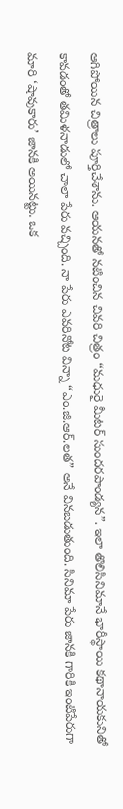ఆగిపోయిన చిత్రాలు పూర్తిచేశాను. ఆయనతో నటించిన చివరి చిత్రం “మధురై మీటర్ సుందరపాండ్యన”. ఇలా తొలిసినిమానే భారీస్థాయి కథానాయకునితో కావడంతో తమిళనాడులో చాలా పేరు వచ్చింది. నా పేరు ఎవరినోట విన్నా “ఎం.జి.ఆర్.లత” అనే వినబడుతుంది. సినిమా పేరు జానకి గారికి ఇంటిపేరుగా మారి ‘షావుకారు’ జానకి అయినట్టు. ఒక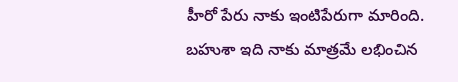హీరో పేరు నాకు ఇంటిపేరుగా మారింది. బహుశా ఇది నాకు మాత్రమే లభించిన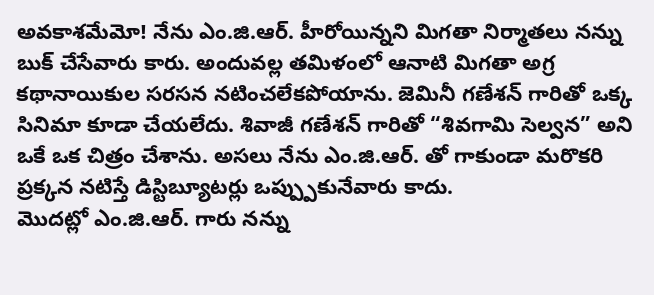అవకాశమేమో! నేను ఎం.జి.ఆర్. హీరోయిన్నని మిగతా నిర్మాతలు నన్ను బుక్ చేసేవారు కారు. అందువల్ల తమిళంలో ఆనాటి మిగతా అగ్ర కథానాయికుల సరసన నటించలేకపోయాను. జెమినీ గణేశన్ గారితో ఒక్క సినిమా కూడా చేయలేదు. శివాజీ గణేశన్ గారితో “శివగామి సెల్వన” అని ఒకే ఒక చిత్రం చేశాను. అసలు నేను ఎం.జి.ఆర్. తో గాకుండా మరొకరి ప్రక్కన నటిస్తే డిస్టిబ్యూటర్లు ఒప్ప్పుకునేవారు కాదు.
మొదట్లో ఎం.జి.ఆర్. గారు నన్ను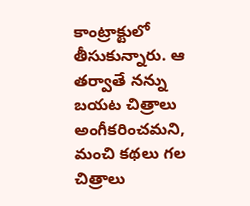కాంట్రాక్టులో తీసుకున్నారు. ఆ తర్వాతే నన్ను బయట చిత్రాలు అంగీకరించమని, మంచి కథలు గల చిత్రాలు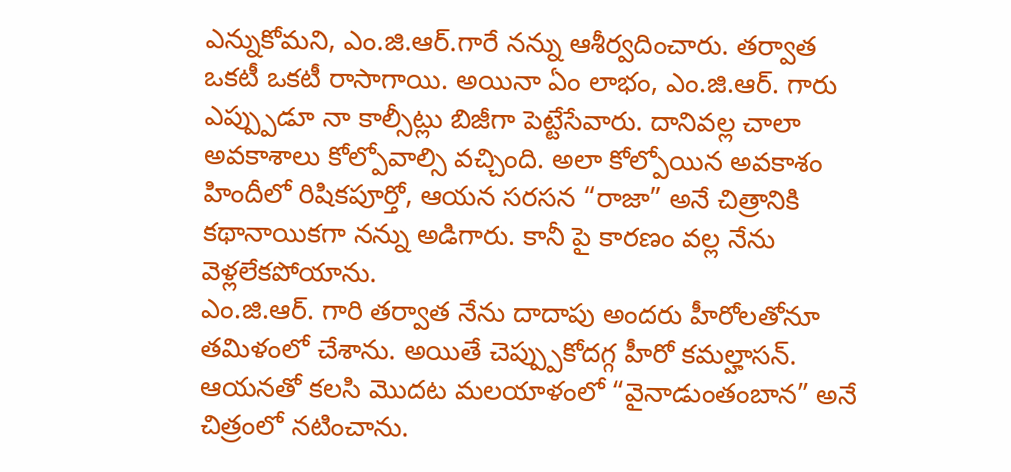ఎన్నుకోమని, ఎం.జి.ఆర్.గారే నన్ను ఆశీర్వదించారు. తర్వాత ఒకటీ ఒకటీ రాసాగాయి. అయినా ఏం లాభం, ఎం.జి.ఆర్. గారు ఎప్ప్పుడూ నా కాల్సీట్లు బిజీగా పెట్టేసేవారు. దానివల్ల చాలా అవకాశాలు కోల్పోవాల్సి వచ్చింది. అలా కోల్పోయిన అవకాశం హిందీలో రిషికపూర్తో, ఆయన సరసన “రాజా” అనే చిత్రానికి కథానాయికగా నన్ను అడిగారు. కానీ పై కారణం వల్ల నేను వెళ్లలేకపోయాను.
ఎం.జి.ఆర్. గారి తర్వాత నేను దాదాపు అందరు హీరోలతోనూ తమిళంలో చేశాను. అయితే చెప్ప్పుకోదగ్గ హీరో కమల్హాసన్. ఆయనతో కలసి మొదట మలయాళంలో “వైనాడుంతంబాన” అనే చిత్రంలో నటించాను.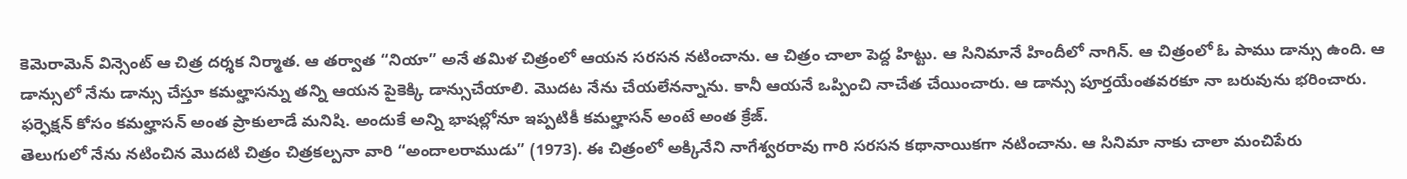కెమెరామెన్ విన్సెంట్ ఆ చిత్ర దర్శక నిర్మాత. ఆ తర్వాత “నియా” అనే తమిళ చిత్రంలో ఆయన సరసన నటించాను. ఆ చిత్రం చాలా పెద్ద హిట్టు. ఆ సినిమానే హిందీలో నాగిన్. ఆ చిత్రంలో ఓ పాము డాన్సు ఉంది. ఆ డాన్సులో నేను డాన్సు చేస్తూ కమల్హాసన్ను తన్ని ఆయన పైకెక్కి డాన్సుచేయాలి. మొదట నేను చేయలేనన్నాను. కానీ ఆయనే ఒప్పించి నాచేత చేయించారు. ఆ డాన్సు పూర్తయేంతవరకూ నా బరువును భరించారు. ఫర్ఫెక్షన్ కోసం కమల్హాసన్ అంత ప్రాకులాడే మనిషి. అందుకే అన్ని భాషల్లోనూ ఇప్పటికీ కమల్హాసన్ అంటే అంత క్రేజ్.
తెలుగులో నేను నటించిన మొదటి చిత్రం చిత్రకల్పనా వారి “అందాలరాముడు” (1973). ఈ చిత్రంలో అక్కినేని నాగేశ్వరరావు గారి సరసన కథానాయికగా నటించాను. ఆ సినిమా నాకు చాలా మంచిపేరు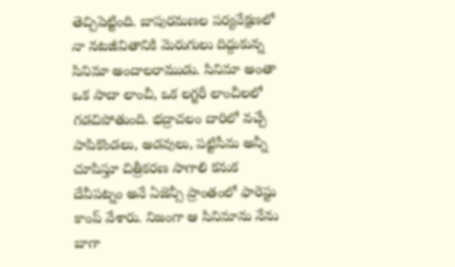తెచ్చిపెట్టింది. బాపురమణల పర్యవేక్షణలో నా నటజీవితానికి మెరుగులు దిద్దుకున్న సినిమా అందాలరాముడు. సినిమా అంతా ఒక సాదా లాంచీ, ఒక లగ్జరీ లాంచీలలో గడచిపోతుంది. భద్రాచలం దారిలో వచ్చే పాపికొండలు, అడవులు, పట్టిసీమ అన్నీ చూపిస్తూ చిత్రీకరణ సాగాలి కనుక దేవీపట్నం అనే ఏజెన్సీ ప్రాంతంలో ఫారెస్టు కాంప్ వేశారు. నిజంగా ఆ సినిమాను నేను బాగా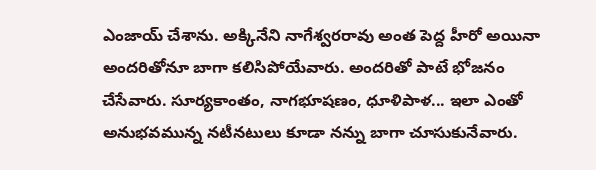ఎంజాయ్ చేశాను. అక్కినేని నాగేశ్వరరావు అంత పెద్ద హీరో అయినా అందరితోనూ బాగా కలిసిపోయేవారు. అందరితో పాటే భోజనం చేసేవారు. సూర్యకాంతం, నాగభూషణం, ధూళిపాళ... ఇలా ఎంతో అనుభవమున్న నటీనటులు కూడా నన్ను బాగా చూసుకునేవారు.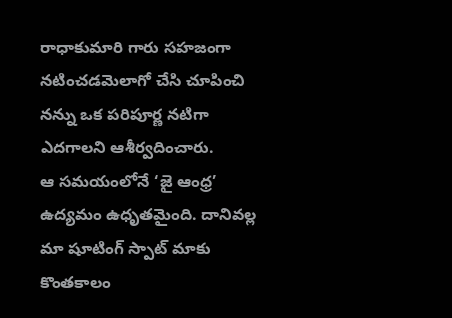రాధాకుమారి గారు సహజంగా నటించడమెలాగో చేసి చూపించి నన్ను ఒక పరిపూర్ణ నటిగా ఎదగాలని ఆశీర్వదించారు.
ఆ సమయంలోనే ‘జై ఆంధ్ర’ ఉద్యమం ఉధృతమైంది. దానివల్ల మా షూటింగ్ స్పాట్ మాకు కొంతకాలం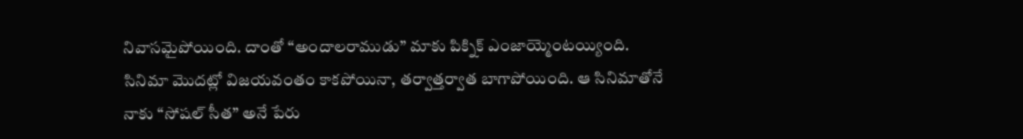నివాసమైపోయింది. దాంతో “అందాలరాముడు” మాకు పిక్నిక్ ఎంజాయ్మెంటయ్యింది. సినిమా మొదట్లో విజయవంతం కాకపోయినా, తర్వాత్తర్వాత బాగాపోయింది. ఆ సినిమాతోనే నాకు “సోషల్ సీత” అనే పేరు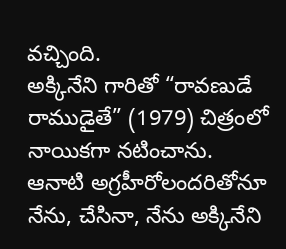వచ్చింది.
అక్కినేని గారితో “రావణుడే రాముడైతే” (1979) చిత్రంలో నాయికగా నటించాను. ఆనాటి అగ్రహీరోలందరితోనూ నేను, చేసినా, నేను అక్కినేని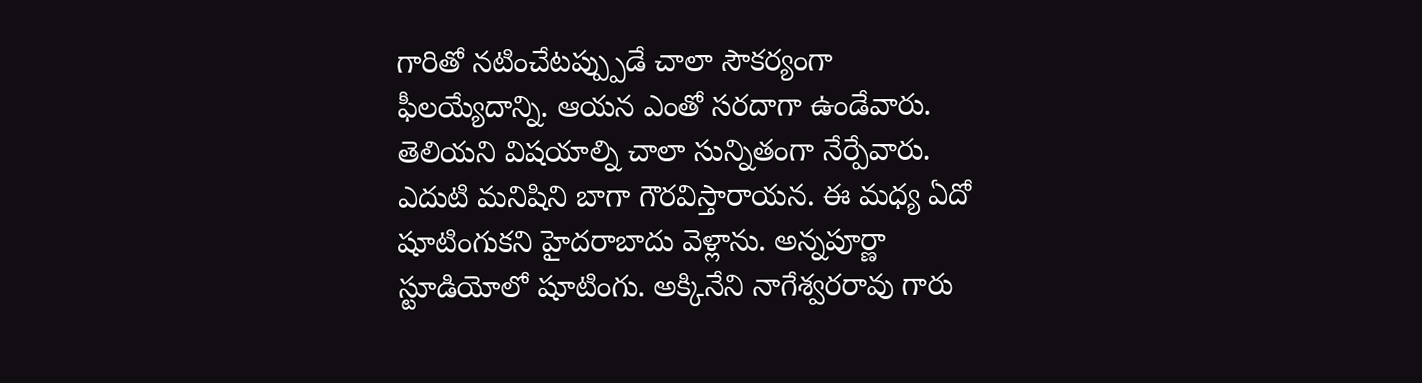గారితో నటించేటప్ప్పుడే చాలా సౌకర్యంగా ఫీలయ్యేదాన్ని. ఆయన ఎంతో సరదాగా ఉండేవారు. తెలియని విషయాల్ని చాలా సున్నితంగా నేర్పేవారు. ఎదుటి మనిషిని బాగా గౌరవిస్తారాయన. ఈ మధ్య ఏదో షూటింగుకని హైదరాబాదు వెళ్లాను. అన్నపూర్ణా స్టూడియోలో షూటింగు. అక్కినేని నాగేశ్వరరావు గారు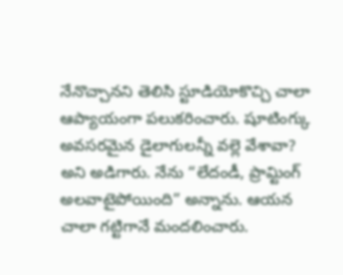నేనొచ్చానని తెలిసి స్టూడియోకొచ్చి చాలా ఆప్యాయంగా పలుకరించారు. షూటింగ్కు అవసరమైన డైలాగులన్నీ వల్లె వేశావా? అని అడిగారు. నేను “లేదండీ, ప్రామ్టింగ్ అలవాటైపోయింది” అన్నాను. ఆయన చాలా గట్టిగానే మందలించారు.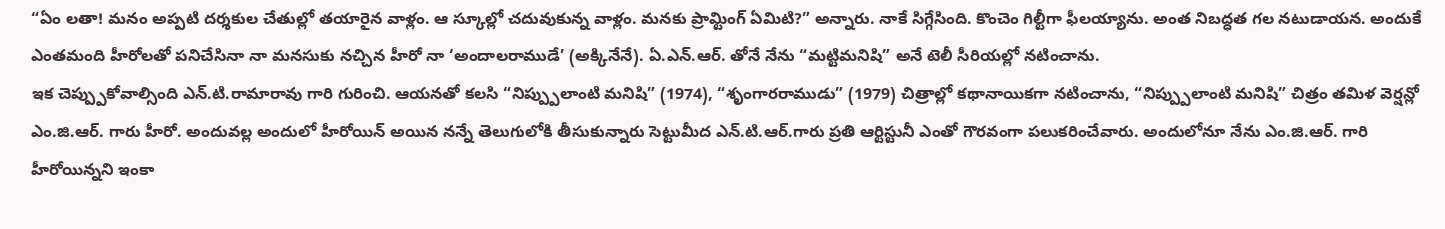“ఏం లతా! మనం అప్పటి దర్శకుల చేతుల్లో తయారైన వాళ్లం. ఆ స్కూల్లో చదువుకున్న వాళ్లం. మనకు ప్రామ్టింగ్ ఏమిటి?” అన్నారు. నాకే సిగ్గేసింది. కొంచెం గిల్టీగా ఫీలయ్యాను. అంత నిబద్ధత గల నటుడాయన. అందుకే ఎంతమంది హీరోలతో పనిచేసినా నా మనసుకు నచ్చిన హీరో నా ‘అందాలరాముడే’ (అక్కినేనే). ఏ.ఎన్.ఆర్. తోనే నేను “మట్టిమనిషి” అనే టెలీ సీరియల్లో నటించాను.
ఇక చెప్ప్పుకోవాల్సింది ఎన్.టి.రామారావు గారి గురించి. ఆయనతో కలసి “నిప్ప్పులాంటి మనిషి” (1974), “శృంగారరాముడు” (1979) చిత్రాల్లో కథానాయికగా నటించాను, “నిప్ప్పులాంటి మనిషి” చిత్రం తమిళ వెర్షన్లో ఎం.జి.ఆర్. గారు హీరో. అందువల్ల అందులో హీరోయిన్ అయిన నన్నే తెలుగులోకి తీసుకున్నారు సెట్టుమీద ఎన్.టి.ఆర్.గారు ప్రతి ఆర్టిస్టునీ ఎంతో గౌరవంగా పలుకరించేవారు. అందులోనూ నేను ఎం.జి.ఆర్. గారి హీరోయిన్నని ఇంకా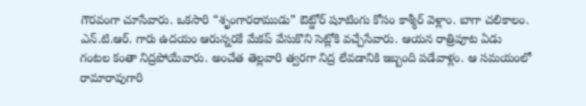గౌరవంగా చూసేవారు. ఒకసారి “శృంగారరాముడు” ఔట్డోర్ షూటింగు కోసం కాశ్మీర్ వెళ్లాం. బాగా చలికాలం. ఎన్.టి.ఆర్. గారు ఉదయం ఆరున్నరకే మేకప్ వేసుకొని సెట్లోకి వచ్చేసేవారు. ఆయన రాత్రిపూట ఏడు గంటల కంతా నిద్రపోయేవారు. అంచేత తెల్లవారి త్వరగా నిద్ర లేవడానికి ఇబ్బంది పడేవాళ్లం. ఆ సమయంలో రామారావుగారి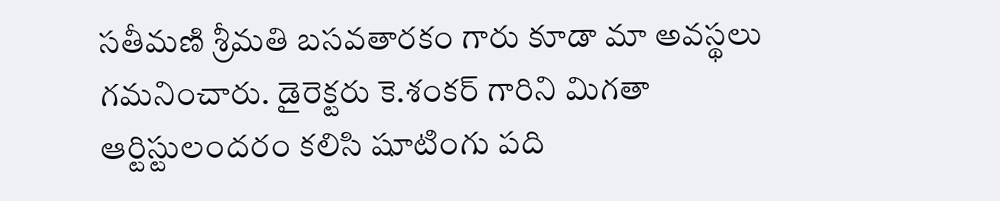సతీమణి శ్రీమతి బసవతారకం గారు కూడా మా అవస్థలు గమనించారు. డైరెక్టరు కె.శంకర్ గారిని మిగతా ఆర్టిస్టులందరం కలిసి షూటింగు పది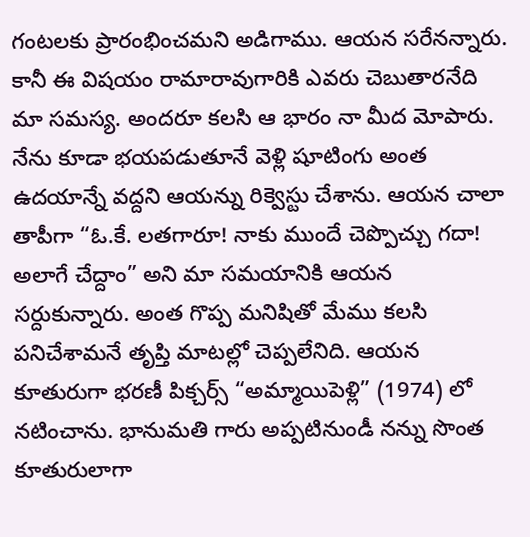గంటలకు ప్రారంభించమని అడిగాము. ఆయన సరేనన్నారు. కానీ ఈ విషయం రామారావుగారికి ఎవరు చెబుతారనేది మా సమస్య. అందరూ కలసి ఆ భారం నా మీద మోపారు. నేను కూడా భయపడుతూనే వెళ్లి షూటింగు అంత ఉదయాన్నే వద్దని ఆయన్ను రిక్వెస్టు చేశాను. ఆయన చాలా తాపీగా “ఓ.కే. లతగారూ! నాకు ముందే చెప్పొచ్చు గదా! అలాగే చేద్దాం” అని మా సమయానికి ఆయన సర్దుకున్నారు. అంత గొప్ప మనిషితో మేము కలసి పనిచేశామనే తృప్తి మాటల్లో చెప్పలేనిది. ఆయన కూతురుగా భరణీ పిక్చర్స్ “అమ్మాయిపెళ్లి” (1974) లో నటించాను. భానుమతి గారు అప్పటినుండీ నన్ను సొంత కూతురులాగా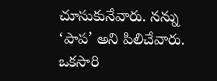చూసుకునేవారు. నన్ను ‘పాప’ అని పిలిచేవారు. ఒకసారి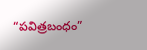“పవిత్రబంధం”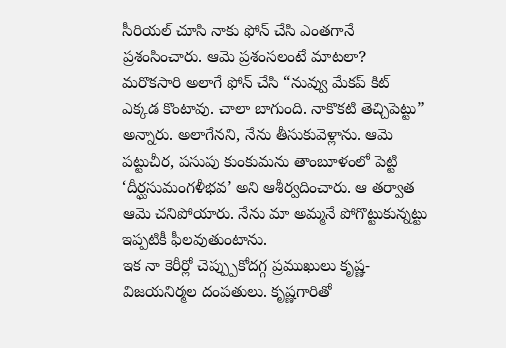సీరియల్ చూసి నాకు ఫోన్ చేసి ఎంతగానే ప్రశంసించారు. ఆమె ప్రశంసలంటే మాటలా? మరొకసారి అలాగే ఫోన్ చేసి “నువ్వు మేకప్ కిట్ ఎక్కడ కొంటావు. చాలా బాగుంది. నాకొకటి తెచ్చిపెట్టు” అన్నారు. అలాగేనని, నేను తీసుకువెళ్లాను. ఆమె పట్టుచీర, పసుపు కుంకుమను తాంబూళంలో పెట్టి ‘దీర్ఘసుమంగళీభవ’ అని ఆశీర్వదించారు. ఆ తర్వాత ఆమె చనిపోయారు. నేను మా అమ్మనే పోగొట్టుకున్నట్టు ఇప్పటికీ ఫీలవుతుంటాను.
ఇక నా కెరీర్లో చెప్ప్పుకోదగ్గ ప్రముఖులు కృష్ణ-విజయనిర్మల దంపతులు. కృష్ణగారితో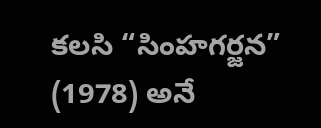కలసి “సింహగర్జన” (1978) అనే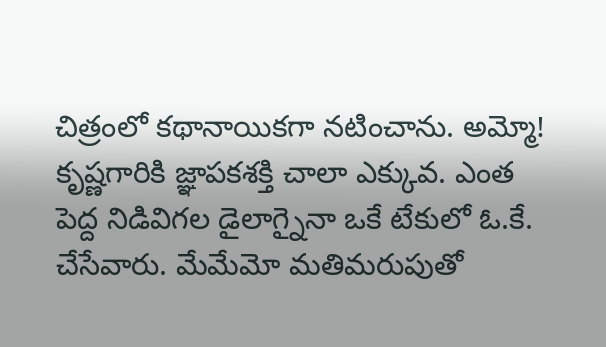చిత్రంలో కథానాయికగా నటించాను. అమ్మో! కృష్ణగారికి జ్ఞాపకశక్తి చాలా ఎక్కువ. ఎంత పెద్ద నిడివిగల డైలాగ్నైనా ఒకే టేకులో ఓ.కే. చేసేవారు. మేమేమో మతిమరుపుతో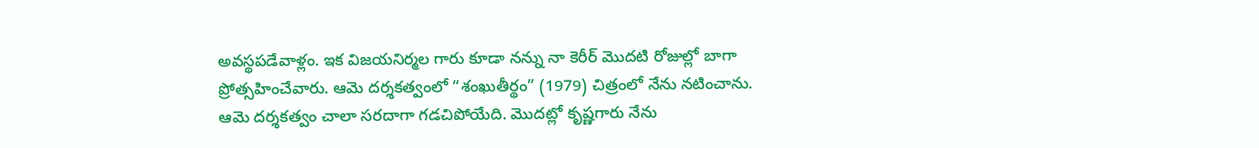అవస్థపడేవాళ్లం. ఇక విజయనిర్మల గారు కూడా నన్ను నా కెరీర్ మొదటి రోజుల్లో బాగా ప్రోత్సహించేవారు. ఆమె దర్శకత్వంలో “శంఖుతీర్థం” (1979) చిత్రంలో నేను నటించాను. ఆమె దర్శకత్వం చాలా సరదాగా గడచిపోయేది. మొదట్లో కృష్ణగారు నేను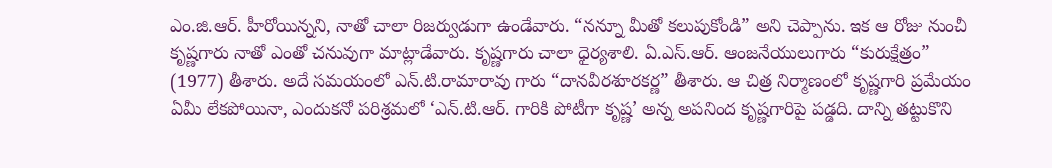ఎం.జి.ఆర్. హీరోయిన్నని, నాతో చాలా రిజర్వుడుగా ఉండేవారు. “నన్నూ మీతో కలుపుకోండి” అని చెప్పాను. ఇక ఆ రోజు నుంచీ కృష్ణగారు నాతో ఎంతో చనువుగా మాట్లాడేవారు. కృష్ణగారు చాలా ధైర్యశాలి. ఏ.ఎస్.ఆర్. ఆంజనేయులుగారు “కురుక్షేత్రం” (1977) తీశారు. అదే సమయంలో ఎన్.టి.రామారావు గారు “దానవీరశూరకర్ణ” తీశారు. ఆ చిత్ర నిర్మాణంలో కృష్ణగారి ప్రమేయం ఏమీ లేకపోయినా, ఎందుకనో పరిశ్రమలో ‘ఎన్.టి.ఆర్. గారికి పోటీగా కృష్ణ’ అన్న అపనింద కృష్ణగారిపై పడ్డది. దాన్ని తట్టుకొని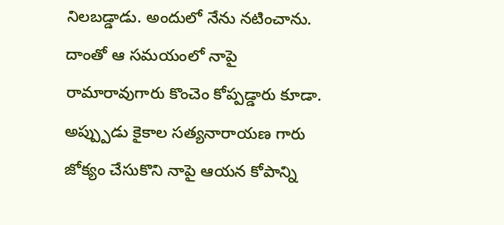నిలబడ్డాడు. అందులో నేను నటించాను. దాంతో ఆ సమయంలో నాపై రామారావుగారు కొంచెం కోప్పడ్డారు కూడా. అప్ప్పుడు కైకాల సత్యనారాయణ గారు జోక్యం చేసుకొని నాపై ఆయన కోపాన్ని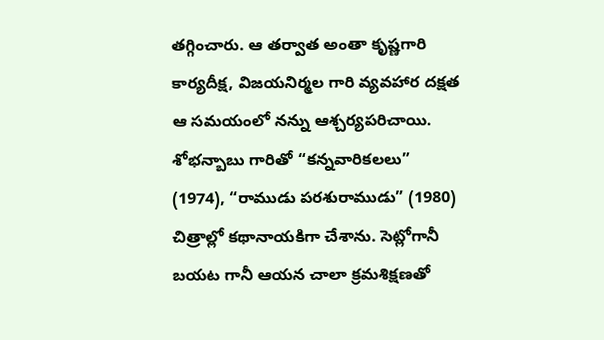తగ్గించారు. ఆ తర్వాత అంతా కృష్ణగారి కార్యదీక్ష, విజయనిర్మల గారి వ్యవహార దక్షత ఆ సమయంలో నన్ను ఆశ్చర్యపరిచాయి.
శోభన్బాబు గారితో “కన్నవారికలలు” (1974), “రాముడు పరశురాముడు” (1980) చిత్రాల్లో కథానాయకిగా చేశాను. సెట్లోగానీ బయట గానీ ఆయన చాలా క్రమశిక్షణతో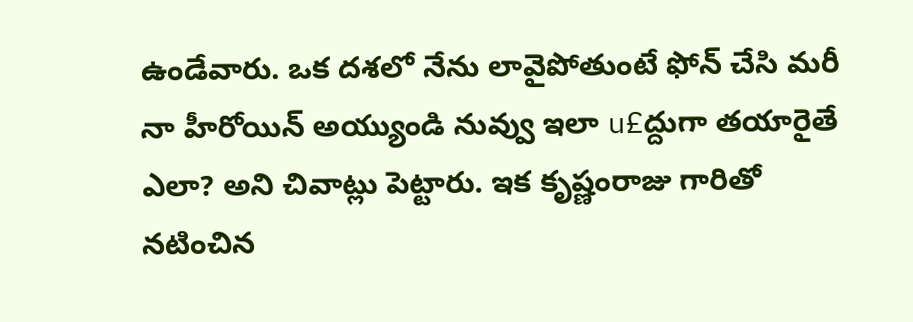ఉండేవారు. ఒక దశలో నేను లావైపోతుంటే ఫోన్ చేసి మరీ నా హీరోయిన్ అయ్యుండి నువ్వు ఇలా u£ద్దుగా తయారైతే ఎలా? అని చివాట్లు పెట్టారు. ఇక కృష్ణంరాజు గారితో నటించిన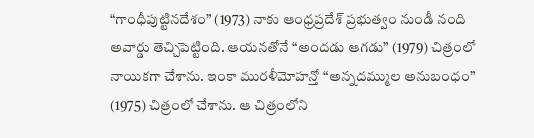“గాంధీపుట్టినదేశం” (1973) నాకు ఆంధ్రప్రదేశ్ ప్రభుత్వం నుండీ నంది అవార్డు తెచ్చిపెట్టింది. ఆయనతోనే “అందడు ఆగడు” (1979) చిత్రంలో నాయికగా చేశాను. ఇంకా మురళీమోహన్తో “అన్నదమ్ముల అనుబంధం” (1975) చిత్రంలో చేశాను. ఆ చిత్రంలోని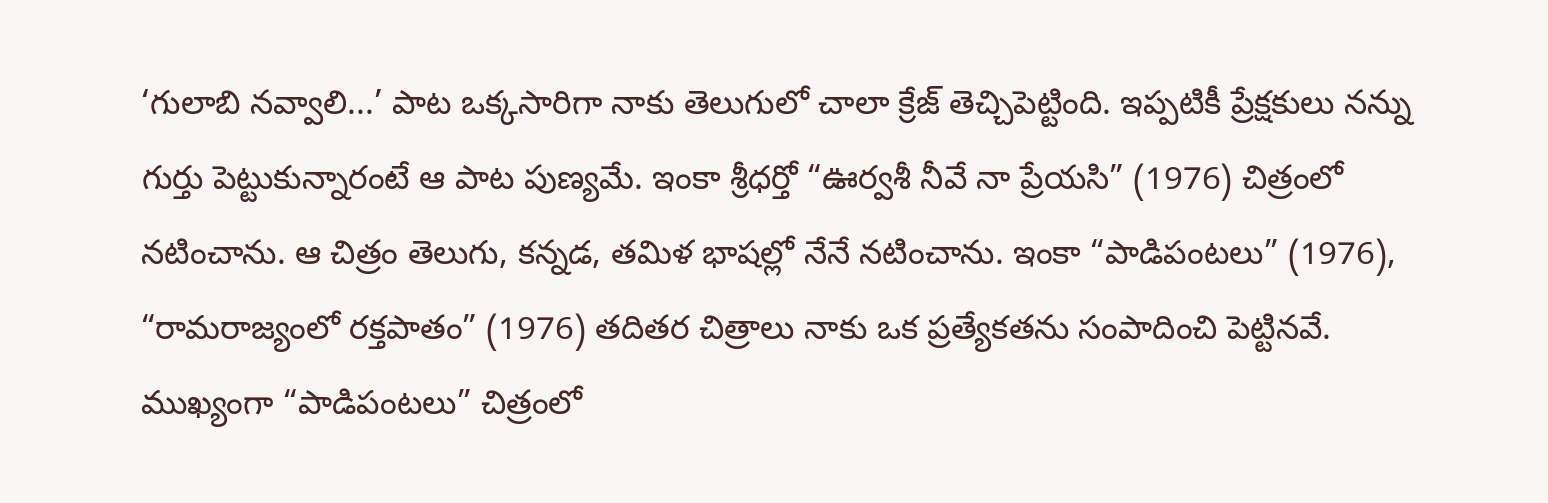‘గులాబి నవ్వాలి...’ పాట ఒక్కసారిగా నాకు తెలుగులో చాలా క్రేజ్ తెచ్చిపెట్టింది. ఇప్పటికీ ప్రేక్షకులు నన్ను గుర్తు పెట్టుకున్నారంటే ఆ పాట పుణ్యమే. ఇంకా శ్రీధర్తో “ఊర్వశీ నీవే నా ప్రేయసి” (1976) చిత్రంలో నటించాను. ఆ చిత్రం తెలుగు, కన్నడ, తమిళ భాషల్లో నేనే నటించాను. ఇంకా “పాడిపంటలు” (1976), “రామరాజ్యంలో రక్తపాతం” (1976) తదితర చిత్రాలు నాకు ఒక ప్రత్యేకతను సంపాదించి పెట్టినవే. ముఖ్యంగా “పాడిపంటలు” చిత్రంలో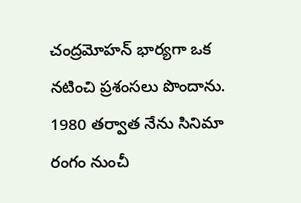చంద్రమోహన్ భార్యగా ఒక నటించి ప్రశంసలు పొందాను.
1980 తర్వాత నేను సినిమా రంగం నుంచీ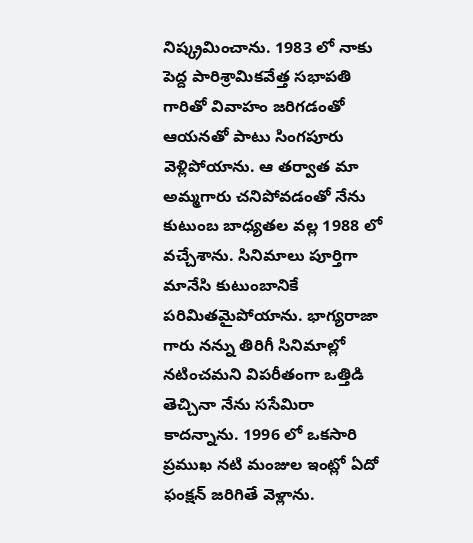నిష్క్రమించాను. 1983 లో నాకు పెద్ద పారిశ్రామికవేత్త సభాపతి గారితో వివాహం జరిగడంతో ఆయనతో పాటు సింగపూరు వెళ్లిపోయాను. ఆ తర్వాత మా అమ్మగారు చనిపోవడంతో నేను కుటుంబ బాధ్యతల వల్ల 1988 లో వచ్చేశాను. సినిమాలు పూర్తిగా మానేసి కుటుంబానికే పరిమితమైపోయాను. భాగ్యరాజా గారు నన్ను తిరిగీ సినిమాల్లో నటించమని విపరీతంగా ఒత్తిడి తెచ్చినా నేను ససేమిరా కాదన్నాను. 1996 లో ఒకసారి ప్రముఖ నటి మంజుల ఇంట్లో ఏదో ఫంక్షన్ జరిగితే వెళ్లాను.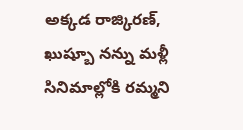అక్కడ రాజ్కిరణ్, ఖుష్బూ నన్ను మళ్లీ సినిమాల్లోకి రమ్మని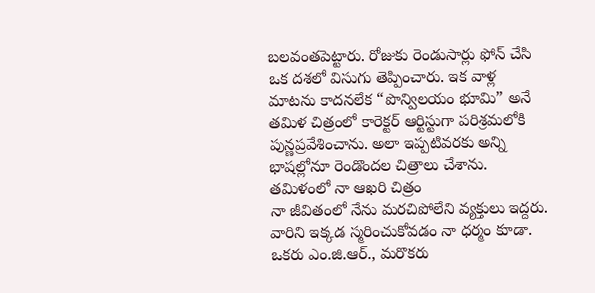బలవంతపెట్టారు. రోజుకు రెండుసార్లు ఫోన్ చేసి ఒక దశలో విసుగు తెప్పించారు. ఇక వాళ్ల మాటను కాదనలేక “పొన్విలయం భూమి” అనే తమిళ చిత్రంలో కారెక్టర్ ఆర్టిస్టుగా పరిశ్రమలోకి పున్ణప్రవేశించాను. అలా ఇప్పటివరకు అన్ని భాషల్లోనూ రెండొందల చిత్రాలు చేశాను. తమిళంలో నా ఆఖరి చిత్రం
నా జీవితంలో నేను మరచిపోలేని వ్యక్తులు ఇద్దరు. వారిని ఇక్కడ స్మరించుకోవడం నా ధర్మం కూడా. ఒకరు ఎం.జి.ఆర్., మరొకరు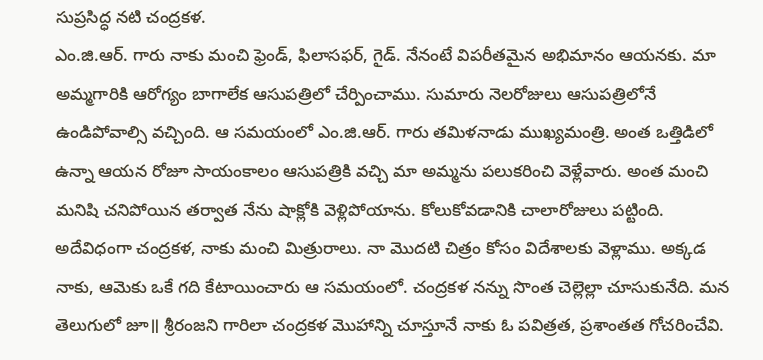సుప్రసిద్ధ నటి చంద్రకళ.
ఎం.జి.ఆర్. గారు నాకు మంచి ఫ్రెండ్, ఫిలాసఫర్, గైడ్. నేనంటే విపరీతమైన అభిమానం ఆయనకు. మా అమ్మగారికి ఆరోగ్యం బాగాలేక ఆసుపత్రిలో చేర్పించాము. సుమారు నెలరోజులు ఆసుపత్రిలోనే ఉండిపోవాల్సి వచ్చింది. ఆ సమయంలో ఎం.జి.ఆర్. గారు తమిళనాడు ముఖ్యమంత్రి. అంత ఒత్తిడిలో ఉన్నా ఆయన రోజూ సాయంకాలం ఆసుపత్రికి వచ్చి మా అమ్మను పలుకరించి వెళ్లేవారు. అంత మంచి మనిషి చనిపోయిన తర్వాత నేను షాక్లోకి వెళ్లిపోయాను. కోలుకోవడానికి చాలారోజులు పట్టింది. అదేవిధంగా చంద్రకళ, నాకు మంచి మిత్రురాలు. నా మొదటి చిత్రం కోసం విదేశాలకు వెళ్లాము. అక్కడ నాకు, ఆమెకు ఒకే గది కేటాయించారు ఆ సమయంలో. చంద్రకళ నన్ను సొంత చెల్లెల్లా చూసుకునేది. మన తెలుగులో జూ॥ శ్రీరంజని గారిలా చంద్రకళ మొహాన్ని చూస్తూనే నాకు ఓ పవిత్రత, ప్రశాంతత గోచరించేవి.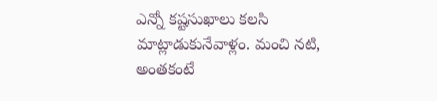ఎన్నో కష్టసుఖాలు కలసి మాట్లాడుకునేవాళ్లం. మంచి నటి, అంతకంటే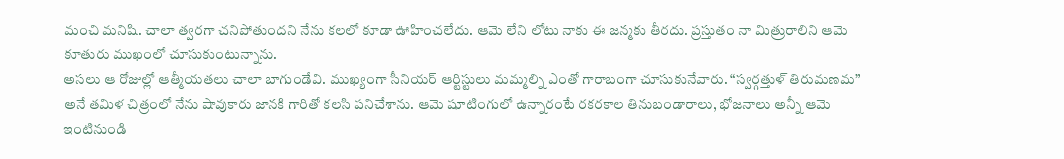మంచి మనిషి. చాలా త్వరగా చనిపోతుందని నేను కలలో కూడా ఊహించలేదు. ఆమె లేని లోటు నాకు ఈ జన్మకు తీరదు. ప్రస్తుతం నా మిత్రురాలిని ఆమె కూతురు ముఖంలో చూసుకుంటున్నాను.
అసలు ఆ రోజుల్లో ఆత్మీయతలు చాలా బాగుండేవి. ముఖ్యంగా సీనియర్ ఆర్టిస్టులు మమ్మల్ని ఎంతో గారాబంగా చూసుకునేవారు. “స్వర్గత్తుళ్ తిరుమణమ” అనే తమిళ చిత్రంలో నేను షావుకారు జానకి గారితో కలసి పనిచేశాను. ఆమె షూటింగులో ఉన్నారంటే రకరకాల తినుబండారాలు, భోజనాలు అన్నీ ఆమె ఇంటినుండి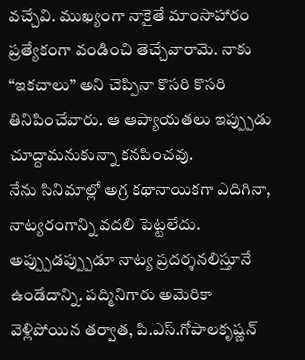వచ్చేవి. ముఖ్యంగా నాకైతే మాంసాహారం ప్రత్యేకంగా వండించి తెచ్చేవారామె. నాకు “ఇకచాలు” అని చెప్పినా కొసరి కొసరి తినిపించేవారు. ఆ ఆప్యాయతలు ఇప్ప్పుడు చూద్దామనుకున్నా కనపించవు.
నేను సినిమాల్లో అగ్ర కథానాయికగా ఎదిగినా, నాట్యరంగాన్ని వదలి పెట్టలేదు. అప్ప్పుడప్ప్పుడూ నాట్య ప్రదర్శనలిస్తూనే ఉండేదాన్ని. పద్మినిగారు అమెరికా వెళ్లిపోయిన తర్వాత, పి.ఎస్.గోపాలకృష్ణన్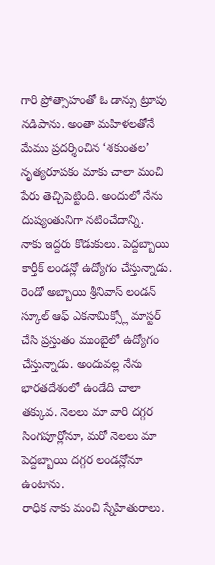గారి ప్రోత్సాహంతో ఓ డాన్సు ట్రూపు నడిపాను. అంతా మహిళలతోనే మేము ప్రదర్శించిన ‘శకుంతల’ నృత్యరూపకం మాకు చాలా మంచి పేరు తెచ్చిపెట్టింది. అందులో నేను దుష్యంతునిగా నటించేదాన్ని.
నాకు ఇద్దరు కొడుకులు. పెద్దబ్బాయి కార్తీక్ లండన్లో ఉద్యోగం చేస్తున్నాడు. రెండో అబ్బాయి శ్రీనివాస్ లండన్ స్కూల్ ఆఫ్ ఎకనామిక్స్లో మాస్టర్ చేసి ప్రస్తుతం ముంబైలో ఉద్యోగం చేస్తున్నాడు. అందువల్ల నేను భారతదేశంలో ఉండేది చాలా తక్కువ. నెలలు మా వారి దగ్గర సింగపూర్లోనూ, మరో నెలలు మా పెద్దబ్బాయి దగ్గర లండన్లోనూ ఉంటాను.
రాధిక నాకు మంచి స్నేహితురాలు.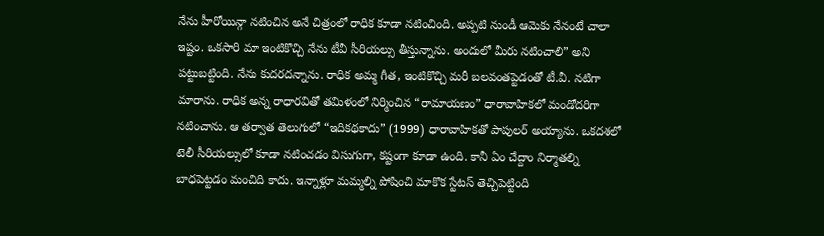నేను హీరోయిన్గా నటించిన అనే చిత్రంలో రాధిక కూడా నటించింది. అప్పటి నుండీ ఆమెకు నేనంటే చాలా ఇష్టం. ఒకసారి మా ఇంటికొచ్చి నేను టీవీ సీరియల్సు తీస్తున్నాను. అందులో మీరు నటించాలి” అని పట్టుబట్టింది. నేను కుదరదన్నాను. రాధిక అమ్మ గీత, ఇంటికొచ్చి మరీ బలవంతప్టెడంతో టీ.వీ. నటిగా మారాను. రాధిక అన్న రాధారవితో తమిళంలో నిర్మించిన “రామాయణం” ధారావాహికలో మండోదరిగా నటించాను. ఆ తర్వాత తెలుగులో “ఇదికథకాదు” (1999) ధారావాహికతో పాపులర్ అయ్యాను. ఒకదశలో టెలీ సీరియల్సులో కూడా నటించడం విసుగుగా, కష్టంగా కూడా ఉంది. కానీ ఏం చేద్దాం నిర్మాతల్ని బాధపెట్టడం మంచిది కాదు. ఇన్నాళ్లూ మమ్మల్ని పోషించి మాకొక స్టేటస్ తెచ్చిపెట్టింది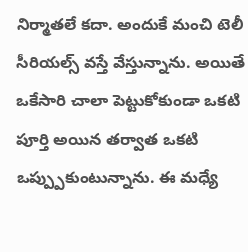నిర్మాతలే కదా. అందుకే మంచి టెలీ సీరియల్స్ వస్తే వేస్తున్నాను. అయితే ఒకేసారి చాలా పెట్టుకోకుండా ఒకటి పూర్తి అయిన తర్వాత ఒకటి ఒప్ప్పుకుంటున్నాను. ఈ మధ్యే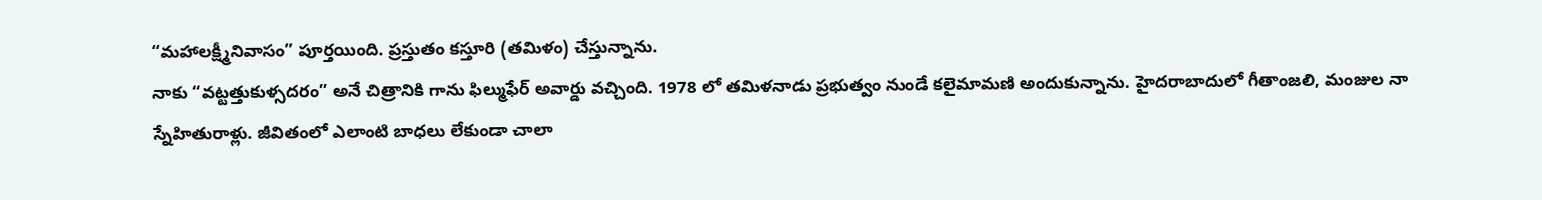“మహాలక్ష్మీనివాసం” పూర్తయింది. ప్రస్తుతం కస్తూరి (తమిళం) చేస్తున్నాను.
నాకు “వట్టత్తుకుళ్సదరం” అనే చిత్రానికి గాను ఫిల్ముఫేర్ అవార్డు వచ్చింది. 1978 లో తమిళనాడు ప్రభుత్వం నుండే కలైమామణి అందుకున్నాను. హైదరాబాదులో గీతాంజలి, మంజుల నా స్నేహితురాళ్లు. జీవితంలో ఎలాంటి బాధలు లేకుండా చాలా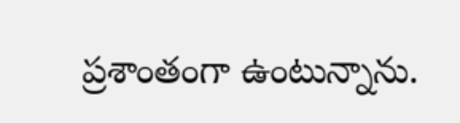ప్రశాంతంగా ఉంటున్నాను.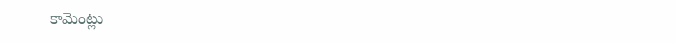కామెంట్లు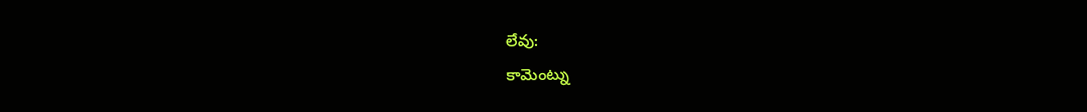లేవు:
కామెంట్ను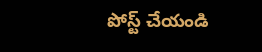పోస్ట్ చేయండి